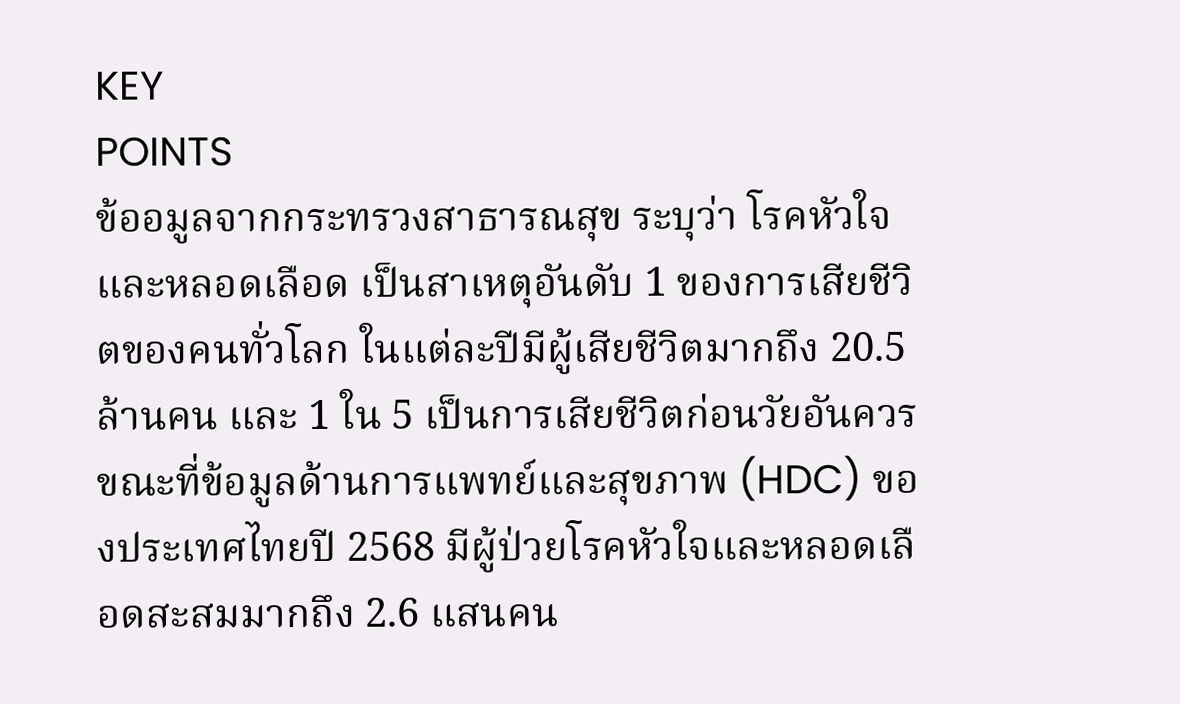KEY
POINTS
ข้ออมูลจากกระทรวงสาธารณสุข ระบุว่า โรคหัวใจและหลอดเลือด เป็นสาเหตุอันดับ 1 ของการเสียชีวิตของคนทั่วโลก ในแต่ละปีมีผู้เสียชีวิตมากถึง 20.5 ล้านคน และ 1 ใน 5 เป็นการเสียชีวิตก่อนวัยอันควร ขณะที่ข้อมูลด้านการแพทย์และสุขภาพ (HDC) ของประเทศไทยปี 2568 มีผู้ป่วยโรคหัวใจและหลอดเลือดสะสมมากถึง 2.6 แสนคน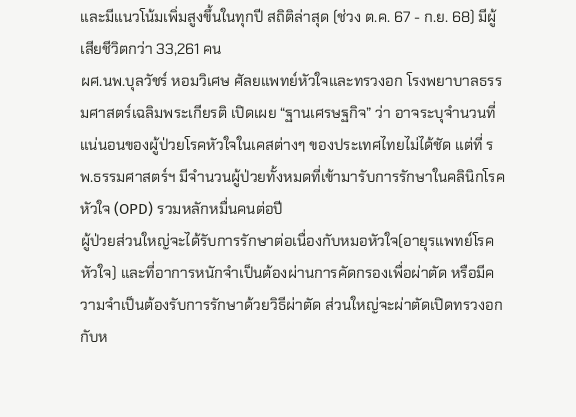และมีแนวโน้มเพิ่มสูงขึ้นในทุกปี สถิติล่าสุด (ช่วง ต.ค. 67 - ก.ย. 68) มีผู้เสียชีวิตกว่า 33,261 คน
ผศ.นพ.บุลวัชร์ หอมวิเศษ ศัลยแพทย์หัวใจและทรวงอก โรงพยาบาลธรรมศาสตร์เฉลิมพระเกียรติ เปิดเผย “ฐานเศรษฐกิจ” ว่า อาจระบุจำนวนที่แน่นอนของผู้ป่วยโรคหัวใจในเคสต่างๆ ของประเทศไทยไม่ได้ชัด แต่ที่ รพ.ธรรมศาสตร์ฯ มีจำนวนผู้ป่วยทั้งหมดที่เข้ามารับการรักษาในคลินิกโรคหัวใจ (OPD) รวมหลักหมื่นคนต่อปี
ผู้ป่วยส่วนใหญ่จะได้รับการรักษาต่อเนื่องกับหมอหัวใจ(อายุรแพทย์โรคหัวใจ) และที่อาการหนักจำเป็นต้องผ่านการคัดกรองเพื่อผ่าตัด หรือมีความจำเป็นต้องรับการรักษาด้วยวิธีผ่าตัด ส่วนใหญ่จะผ่าตัดเปิดทรวงอกกับห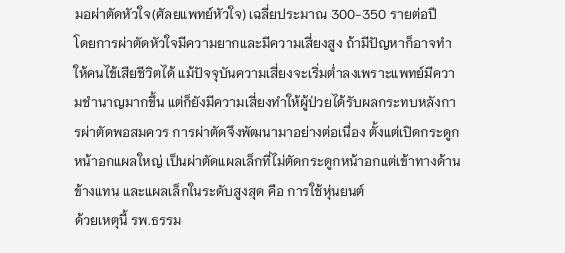มอผ่าตัดหัวใจ(ศัลยแพทย์หัวใจ) เฉลี่ยประมาณ 300-350 รายต่อปี
โดยการผ่าตัดหัวใจมีความยากและมีความเสี่ยงสูง ถ้ามีปัญหาก็อาจทำให้คนไข้เสียชีวิตได้ แม้ปัจจุบันความเสี่ยงจะเริ่มต่ำลงเพราะแพทย์มีความชำนาญมากขึ้น แต่ก็ยังมีความเสี่ยงทำให้ผู้ป่วยได้รับผลกระทบหลังการผ่าตัดพอสมควร การผ่าตัดจึงพัฒนามาอย่างต่อเนื่อง ตั้งแต่เปิดกระดูกหน้าอกแผลใหญ่ เป็นผ่าตัดแผลเล็กที่ไม่ตัดกระดูกหน้าอกแต่เข้าทางด้านข้างแทน และแผลเล็กในระดับสูงสุด คือ การใช้หุ่นยนต์
ด้วยเหตุนี้ รพ.ธรรม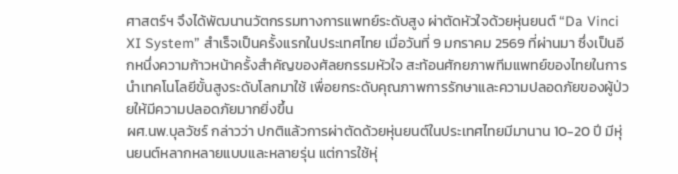ศาสตร์ฯ จึงได้พัฒนานวัตกรรมทางการแพทย์ระดับสูง ผ่าตัดหัวใจด้วยหุ่นยนต์ “Da Vinci XI System” สำเร็จเป็นครั้งแรกในประเทศไทย เมื่อวันที่ 9 มกราคม 2569 ที่ผ่านมา ซึ่งเป็นอีกหนึ่งความก้าวหน้าครั้งสำคัญของศัลยกรรมหัวใจ สะท้อนศักยภาพทีมแพทย์ของไทยในการนำเทคโนโลยีขั้นสูงระดับโลกมาใช้ เพื่อยกระดับคุณภาพการรักษาและความปลอดภัยของผู้ป่วยให้มีความปลอดภัยมากยิ่งขึ้น
ผศ.นพ.บุลวัชร์ กล่าวว่า ปกติแล้วการผ่าตัดด้วยหุ่นยนต์ในประเทศไทยมีมานาน 10-20 ปี มีหุ่นยนต์หลากหลายแบบและหลายรุ่น แต่การใช้หุ่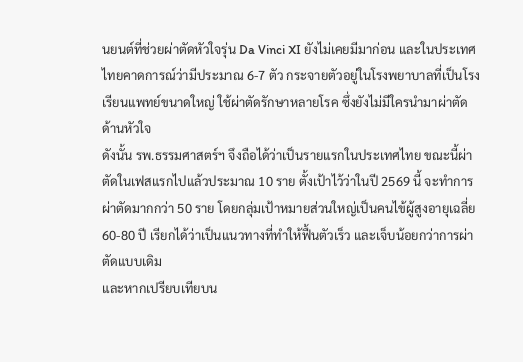นยนต์ที่ช่วยผ่าตัดหัวใจรุ่น Da Vinci XI ยังไม่เคยมีมาก่อน และในประเทศไทยคาดการณ์ว่ามีประมาณ 6-7 ตัว กระจายตัวอยู่ในโรงพยาบาลที่เป็นโรงเรียนแพทย์ขนาดใหญ่ ใช้ผ่าตัดรักษาหลายโรค ซึ่งยังไม่มีใครนำมาผ่าตัดด้านหัวใจ
ดังนั้น รพ.ธรรมศาสตร์ฯ จึงถือได้ว่าเป็นรายแรกในประเทศไทย ขณะนี้ผ่าตัดในเฟสแรกไปแล้วประมาณ 10 ราย ตั้งเป้าไว้ว่าในปี 2569 นี้ จะทำการผ่าตัดมากกว่า 50 ราย โดยกลุ่มเป้าหมายส่วนใหญ่เป็นคนไข้ผู้สูงอายุเฉลี่ย 60-80 ปี เรียกได้ว่าเป็นแนวทางที่ทำให้ฟื้นตัวเร็ว และเจ็บน้อยกว่าการผ่าตัดแบบเดิม
และหากเปรียบเทียบน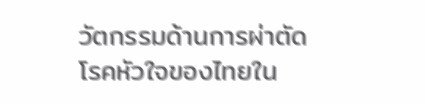วัตกรรมด้านการผ่าตัดโรคหัวใจของไทยใน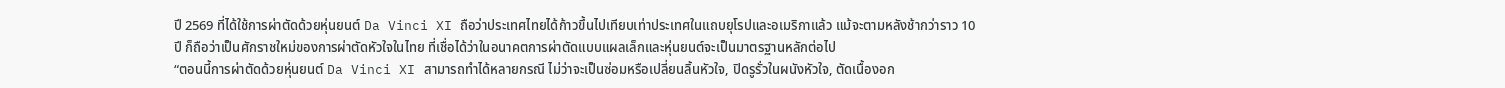ปี 2569 ที่ได้ใช้การผ่าตัดด้วยหุ่นยนต์ Da Vinci XI ถือว่าประเทศไทยได้ก้าวขึ้นไปเทียบเท่าประเทศในแถบยุโรปและอเมริกาแล้ว แม้จะตามหลังช้ากว่าราว 10 ปี ก็ถือว่าเป็นศักราชใหม่ของการผ่าตัดหัวใจในไทย ที่เชื่อได้ว่าในอนาคตการผ่าตัดแบบแผลเล็กและหุ่นยนต์จะเป็นมาตรฐานหลักต่อไป
“ตอนนี้การผ่าตัดด้วยหุ่นยนต์ Da Vinci XI สามารถทำได้หลายกรณี ไม่ว่าจะเป็นซ่อมหรือเปลี่ยนลิ้นหัวใจ, ปิดรูรั่วในผนังหัวใจ, ตัดเนื้องอก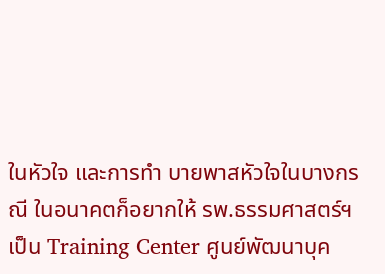ในหัวใจ และการทำ บายพาสหัวใจในบางกรณี ในอนาคตก็อยากให้ รพ.ธรรมศาสตร์ฯ เป็น Training Center ศูนย์พัฒนาบุค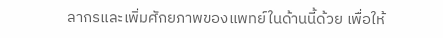ลากรและเพิ่มศักยภาพของแพทย์ในด้านนี้ด้วย เพื่อให้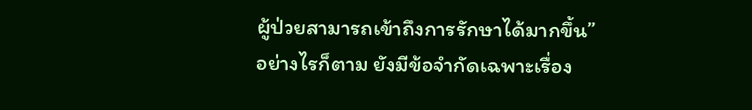ผู้ป่วยสามารถเข้าถึงการรักษาได้มากขึ้น”
อย่างไรก็ตาม ยังมีข้อจำกัดเฉพาะเรื่อง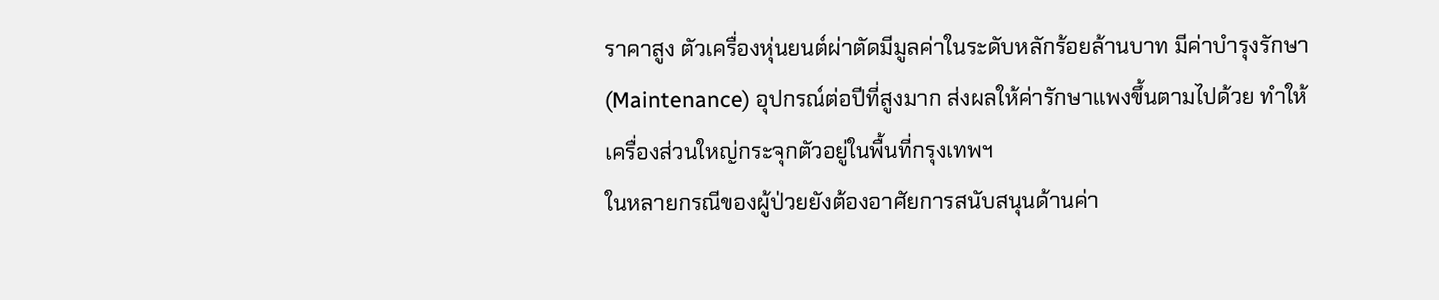ราคาสูง ตัวเครื่องหุ่นยนต์ผ่าตัดมีมูลค่าในระดับหลักร้อยล้านบาท มีค่าบำรุงรักษา (Maintenance) อุปกรณ์ต่อปีที่สูงมาก ส่งผลให้ค่ารักษาแพงขึ้นตามไปด้วย ทำให้เครื่องส่วนใหญ่กระจุกตัวอยู่ในพื้นที่กรุงเทพฯ
ในหลายกรณีของผู้ป่วยยังต้องอาศัยการสนับสนุนด้านค่า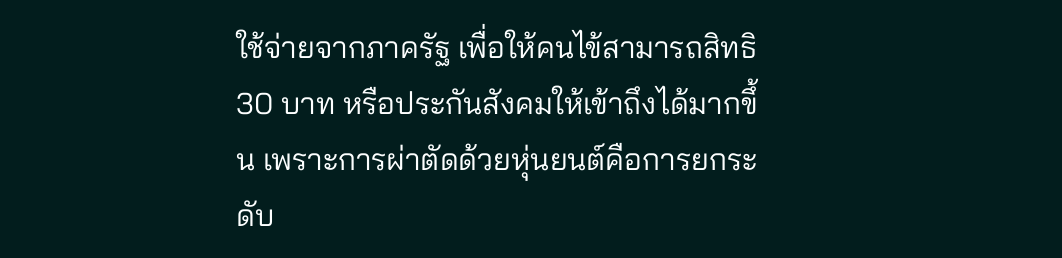ใช้จ่ายจากภาครัฐ เพื่อให้คนไข้สามารถสิทธิ 30 บาท หรือประกันสังคมให้เข้าถึงได้มากขึ้น เพราะการผ่าตัดด้วยหุ่นยนต์คือการยกระดับ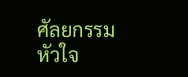ศัลยกรรมหัวใจ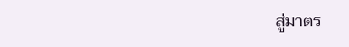สู่มาตร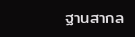ฐานสากล